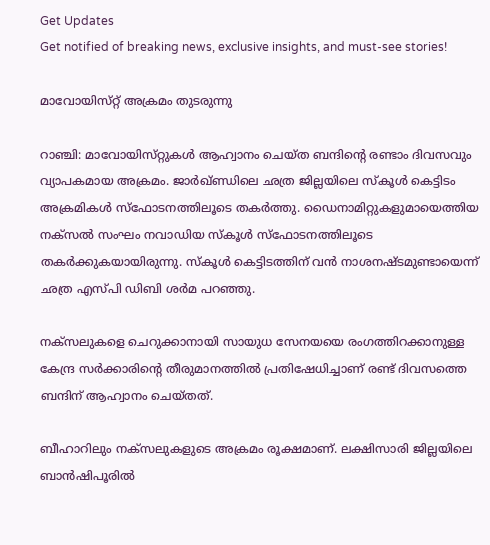Get Updates
Get notified of breaking news, exclusive insights, and must-see stories!

മാവോയിസ്‌റ്റ്‌ അക്രമം തുടരുന്നു

റാഞ്ചി: മാവോയിസ്‌റ്റുകള്‍ ആഹ്വാനം ചെയ്‌ത ബന്ദിന്റെ രണ്ടാം ദിവസവും വ്യാപകമായ അക്രമം. ജാര്‍ഖ്‌ണ്ഡിലെ ഛത്ര ജില്ലയിലെ സ്‌കൂള്‍ കെട്ടിടം അക്രമികള്‍ സ്‌ഫോടനത്തിലൂടെ തകര്‍ത്തു. ഡൈനാമിറ്റുകളുമായെത്തിയ നക്‌സല്‍ സംഘം നവാഡിയ സ്‌കൂള്‍ സ്‌ഫോടനത്തിലൂടെ തകര്‍ക്കുകയായിരുന്നു. സ്‌കൂള്‍ കെട്ടിടത്തിന്‌ വന്‍ നാശനഷ്ടമുണ്ടായെന്ന്‌ ഛത്ര എസ്‌പി ഡിബി ശര്‍മ പറഞ്ഞു.

നക്‌സലുകളെ ചെറുക്കാനായി സായുധ സേനയയെ രംഗത്തിറക്കാനുള്ള കേന്ദ്ര സര്‍ക്കാരിന്റെ തീരുമാനത്തില്‍ പ്രതിഷേധിച്ചാണ്‌ രണ്ട്‌ ദിവസത്തെ ബന്ദിന്‌ ആഹ്വാനം ചെയ്‌തത്‌.

ബീഹാറിലും നക്‌സലുകളുടെ അക്രമം രൂക്ഷമാണ്‌. ലക്ഷിസാരി ജില്ലയിലെ ബാന്‍ഷിപൂരില്‍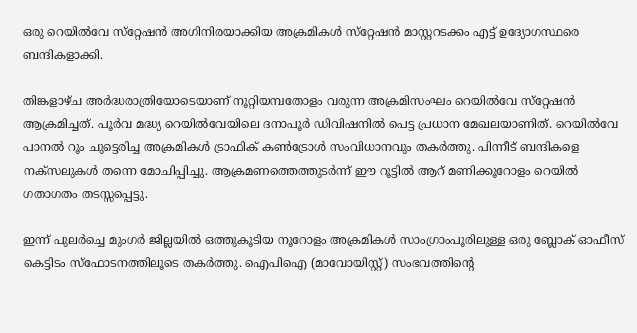ഒരു റെയില്‍വേ സ്‌റ്റേഷന്‍ അഗിനിരയാക്കിയ അക്രമികള്‍ സ്‌റ്റേഷന്‍ മാസ്റ്ററടക്കം എട്ട്‌ ഉദ്യോഗസ്ഥരെ ബന്ദികളാക്കി.

തിങ്കളാഴ്‌ച അര്‍ദ്ധരാത്രിയോടെയാണ്‌ നൂറ്റിയമ്പതോളം വരുന്ന അക്രമിസംഘം റെയില്‍വേ സ്‌റ്റേഷന്‍ ആക്രമിച്ചത്‌. പൂര്‍വ മദ്ധ്യ റെയില്‍വേയിലെ ദനാപൂര്‍ ഡിവിഷനില്‍ പെട്ട പ്രധാന മേഖലയാണിത്‌. റെയില്‍വേ പാനല്‍ റൂം ചുട്ടെരിച്ച അക്രമികള്‍ ട്രാഫിക്‌ കണ്‍ട്രോള്‍ സംവിധാനവും തകര്‍ത്തു. പിന്നീട്‌ ബന്ദികളെ നക്‌സലുകള്‍ തന്നെ മോചിപ്പിച്ചു. ആക്രമണത്തെത്തുടര്‍ന്ന്‌ ഈ റൂട്ടില്‍ ആറ്‌ മണിക്കൂറോളം റെയില്‍ ഗതാഗതം തടസ്സപ്പെട്ടു.

ഇന്ന്‌ പുലര്‍ച്ചെ മുംഗര്‍ ജില്ലയില്‍ ഒത്തുകൂടിയ നൂറോളം അക്രമികള്‍ സാംഗ്രാംപൂരിലുള്ള ഒരു ബ്ലോക്‌ ഓഫീസ്‌ കെട്ടിടം സ്‌ഫോടനത്തിലൂടെ തകര്‍ത്തു. ഐപിഐ (മാവോയിസ്റ്റ്‌) സംഭവത്തിന്‍റെ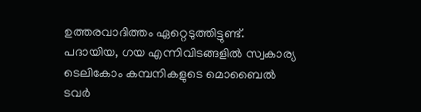ഉത്തരവാദിത്തം ഏറ്റെടുത്തിട്ടുണ്ട്‌. പദായിയ, ഗയ എന്നിവിടങ്ങളില്‍ സ്വകാര്യ ടെലികോം കമ്പനികളുടെ മൊബൈല്‍ ടവര്‍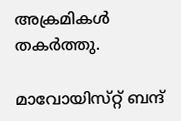അക്രമികള്‍ തകര്‍ത്തു.

മാവോയിസ്‌റ്റ്‌ ബന്ദ്‌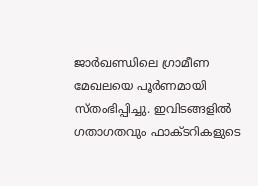ജാര്‍ഖണ്ഡിലെ ഗ്രാമീണ മേഖലയെ പൂര്‍ണമായി സ്‌തംഭിപ്പിച്ചു. ഇവിടങ്ങളില്‍ ഗതാഗതവും ഫാക്ടറികളുടെ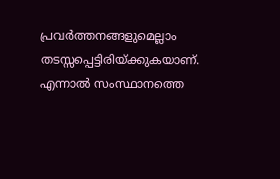പ്രവര്‍ത്തനങ്ങളുമെല്ലാം തടസ്സപ്പെട്ടിരിയ്‌ക്കുകയാണ്‌. എന്നാല്‍ സംസ്ഥാനത്തെ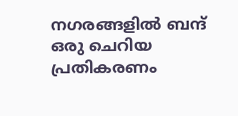നഗരങ്ങളില്‍ ബന്ദ്‌ ഒരു ചെറിയ പ്രതികരണം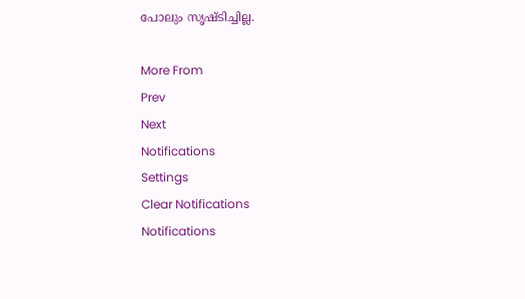പോലും സൃഷ്ടിച്ചില്ല.

More From
Prev
Next
Notifications
Settings
Clear Notifications
Notifications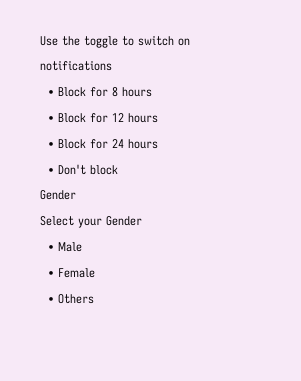Use the toggle to switch on notifications
  • Block for 8 hours
  • Block for 12 hours
  • Block for 24 hours
  • Don't block
Gender
Select your Gender
  • Male
  • Female
  • Others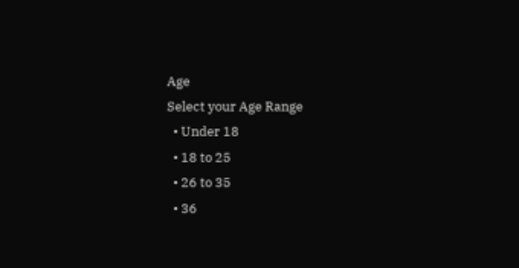Age
Select your Age Range
  • Under 18
  • 18 to 25
  • 26 to 35
  • 36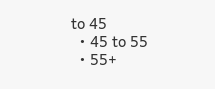to 45
  • 45 to 55
  • 55+